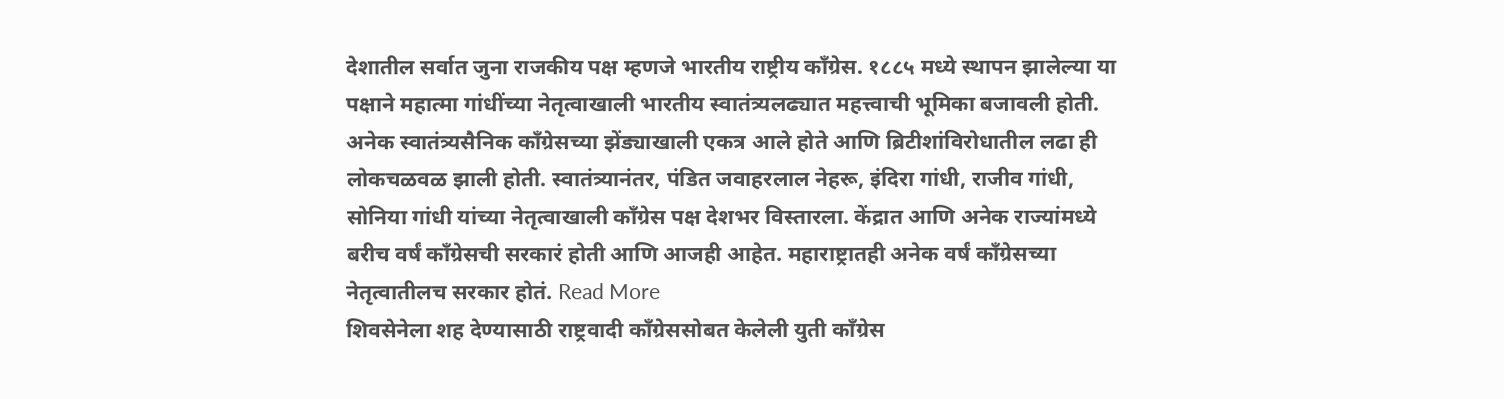देशातील सर्वात जुना राजकीय पक्ष म्हणजे भारतीय राष्ट्रीय काँग्रेस. १८८५ मध्ये स्थापन झालेल्या या पक्षाने महात्मा गांधींच्या नेतृत्वाखाली भारतीय स्वातंत्र्यलढ्यात महत्त्वाची भूमिका बजावली होती. अनेक स्वातंत्र्यसैनिक काँग्रेसच्या झेंड्याखाली एकत्र आले होते आणि ब्रिटीशांविरोधातील लढा ही लोकचळवळ झाली होती. स्वातंत्र्यानंतर, पंडित जवाहरलाल नेहरू, इंदिरा गांधी, राजीव गांधी, सोनिया गांधी यांच्या नेतृत्वाखाली काँग्रेस पक्ष देशभर विस्तारला. केंद्रात आणि अनेक राज्यांमध्ये बरीच वर्षं काँग्रेसची सरकारं होती आणि आजही आहेत. महाराष्ट्रातही अनेक वर्षं काँग्रेसच्या नेतृत्वातीलच सरकार होतं. Read More
शिवसेनेला शह देण्यासाठी राष्ट्रवादी काँग्रेससोबत केलेली युती काँग्रेस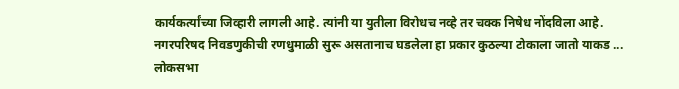कार्यकर्त्यांच्या जिव्हारी लागली आहे. त्यांनी या युतीला विरोधच नव्हे तर चक्क निषेध नोंदविला आहे. नगरपरिषद निवडणुकीची रणधुमाळी सुरू असतानाच घडलेला हा प्रकार कुठल्या टोकाला जातो याकड ...
लोकसभा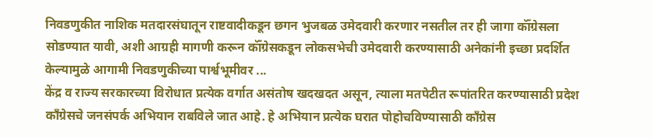निवडणुकीत नाशिक मतदारसंघातून राष्टवादीकडून छगन भुजबळ उमेदवारी करणार नसतील तर ही जागा कॉँग्रेसला सोडण्यात यावी, अशी आग्रही मागणी करून कॉँग्रेसकडून लोकसभेची उमेदवारी करण्यासाठी अनेकांनी इच्छा प्रदर्शित केल्यामुळे आगामी निवडणुकीच्या पार्श्वभूमीवर ...
केंद्र व राज्य सरकारच्या विरोधात प्रत्येक वर्गात असंतोष खदखदत असून, त्याला मतपेटीत रूपांतरित करण्यासाठी प्रदेश काँग्रेसचे जनसंपर्क अभियान राबविले जात आहे. हे अभियान प्रत्येक घरात पोहोचविण्यासाठी काँग्रेस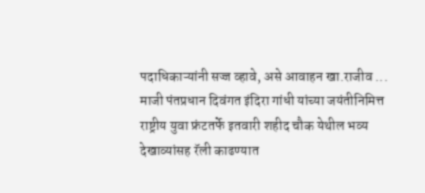पदाधिकाऱ्यांनी सज्ज व्हावे, असे आवाहन खा.राजीव ...
माजी पंतप्रधान दिवंगत इंदिरा गांधी यांच्या जयंतीनिमित्त राष्ट्रीय युवा फ्रंटतर्फे इतवारी शहीद चौक येथील भव्य देखाव्यांसह रॅली काढण्यात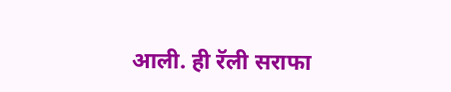आली. ही रॅली सराफा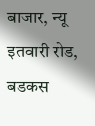बाजार, न्यू इतवारी रोड, बडकस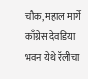चौक, महाल मार्गे काँग्रेस देवडिया भवन येथे रॅलीचा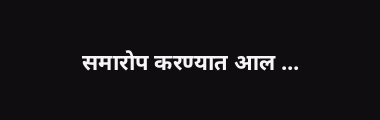समारोप करण्यात आल ...